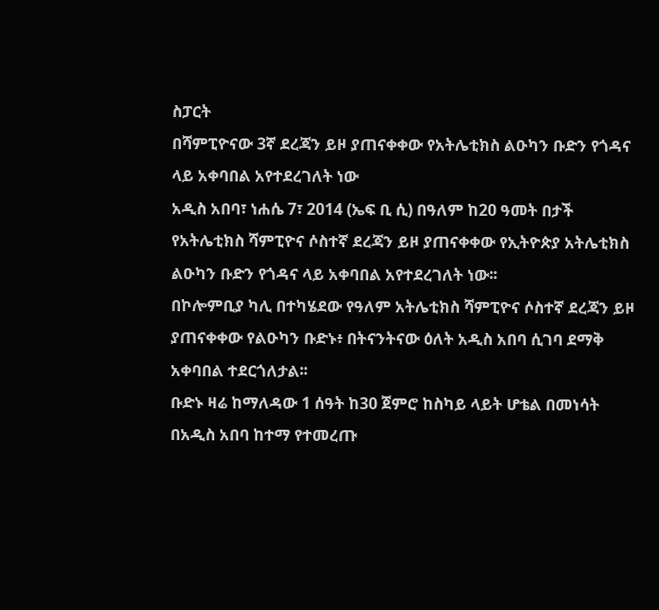ስፓርት
በሻምፒዮናው 3ኛ ደረጃን ይዞ ያጠናቀቀው የአትሌቲክስ ልዑካን ቡድን የጎዳና ላይ አቀባበል አየተደረገለት ነው
አዲስ አበባ፣ ነሐሴ 7፣ 2014 (ኤፍ ቢ ሲ) በዓለም ከ20 ዓመት በታች የአትሌቲክስ ሻምፒዮና ሶስተኛ ደረጃን ይዞ ያጠናቀቀው የኢትዮጵያ አትሌቲክስ ልዑካን ቡድን የጎዳና ላይ አቀባበል አየተደረገለት ነው፡፡
በኮሎምቢያ ካሊ በተካሄደው የዓለም አትሌቲክስ ሻምፒዮና ሶስተኛ ደረጃን ይዞ ያጠናቀቀው የልዑካን ቡድኑ፥ በትናንትናው ዕለት አዲስ አበባ ሲገባ ደማቅ አቀባበል ተደርጎለታል፡፡
ቡድኑ ዛሬ ከማለዳው 1 ሰዓት ከ30 ጀምሮ ከስካይ ላይት ሆቴል በመነሳት በአዲስ አበባ ከተማ የተመረጡ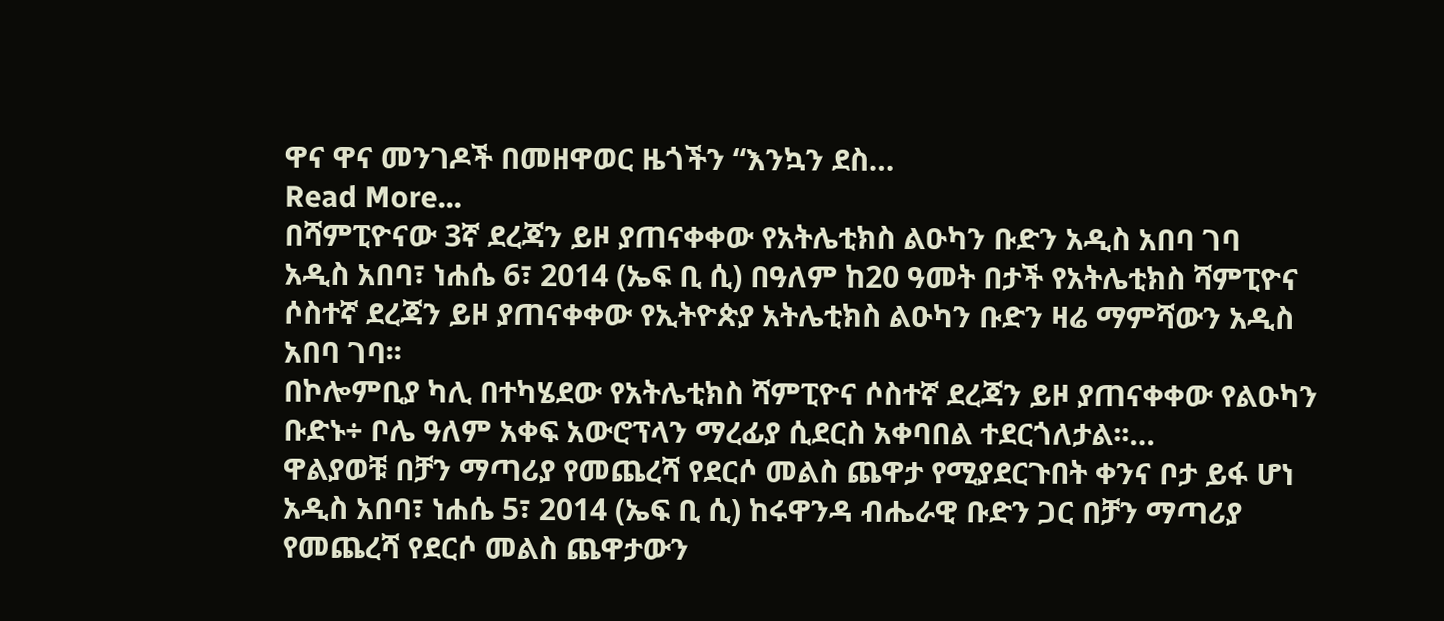ዋና ዋና መንገዶች በመዘዋወር ዜጎችን “እንኳን ደስ…
Read More...
በሻምፒዮናው 3ኛ ደረጃን ይዞ ያጠናቀቀው የአትሌቲክስ ልዑካን ቡድን አዲስ አበባ ገባ
አዲስ አበባ፣ ነሐሴ 6፣ 2014 (ኤፍ ቢ ሲ) በዓለም ከ20 ዓመት በታች የአትሌቲክስ ሻምፒዮና ሶስተኛ ደረጃን ይዞ ያጠናቀቀው የኢትዮጵያ አትሌቲክስ ልዑካን ቡድን ዛሬ ማምሻውን አዲስ አበባ ገባ፡፡
በኮሎምቢያ ካሊ በተካሄደው የአትሌቲክስ ሻምፒዮና ሶስተኛ ደረጃን ይዞ ያጠናቀቀው የልዑካን ቡድኑ÷ ቦሌ ዓለም አቀፍ አውሮፕላን ማረፊያ ሲደርስ አቀባበል ተደርጎለታል፡፡…
ዋልያወቹ በቻን ማጣሪያ የመጨረሻ የደርሶ መልስ ጨዋታ የሚያደርጉበት ቀንና ቦታ ይፋ ሆነ
አዲስ አበባ፣ ነሐሴ 5፣ 2014 (ኤፍ ቢ ሲ) ከሩዋንዳ ብሔራዊ ቡድን ጋር በቻን ማጣሪያ የመጨረሻ የደርሶ መልስ ጨዋታውን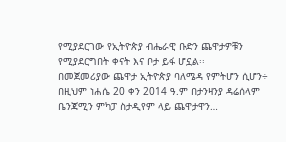የሚያደርገው የኢትዮጵያ ብሔራዊ ቡድን ጨዋታዎቹን የሚያደርግበት ቀናት እና ቦታ ይፋ ሆኗል፡፡
በመጀመሪያው ጨዋታ ኢትዮጵያ ባለሜዳ የምትሆን ሲሆን÷ በዚህም ነሐሴ 20 ቀን 2014 ዓ.ም በታንዛንያ ዳሬሰላም ቤንጃሚን ምካፓ ስታዲየም ላይ ጨዋታዋን…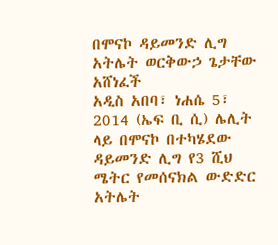በሞናኮ ዳይመንድ ሊግ አትሌት ወርቅውኃ ጌታቸው አሸነፈች
አዲስ አበባ፣ ነሐሴ 5፣ 2014 (ኤፍ ቢ ሲ) ሌሊት ላይ በሞናኮ በተካሄደው ዳይመንድ ሊግ የ3 ሺህ ሜትር የመሰናክል ውድድር አትሌት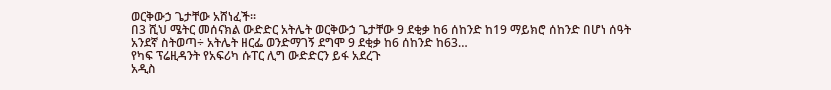ወርቅውኃ ጌታቸው አሸነፈች፡፡
በ3 ሺህ ሜትር መሰናክል ውድድር አትሌት ወርቅውኃ ጌታቸው 9 ደቂቃ ከ6 ሰከንድ ከ19 ማይክሮ ሰከንድ በሆነ ሰዓት አንደኛ ስትወጣ÷ አትሌት ዘርፌ ወንድማገኝ ደግሞ 9 ደቂቃ ከ6 ሰከንድ ከ63…
የካፍ ፕሬዚዳንት የአፍሪካ ሱፐር ሊግ ውድድርን ይፋ አደረጉ
አዲስ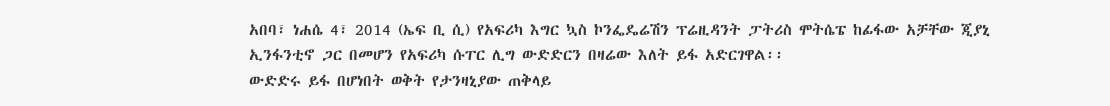አበባ፣ ነሐሴ 4፣ 2014 (ኤፍ ቢ ሲ) የአፍሪካ እግር ኳስ ኮንፌዴሬሽን ፕሬዚዳንት ፓትሪስ ሞትሴፔ ከፊፋው አቻቸው ጂያኒ ኢንፋንቲኖ ጋር በመሆን የአፍሪካ ሱፐር ሊግ ውድድርን በዛሬው እለት ይፋ አድርገዋል፡፡
ውድድሩ ይፋ በሆነበት ወቅት የታንዛኒያው ጠቅላይ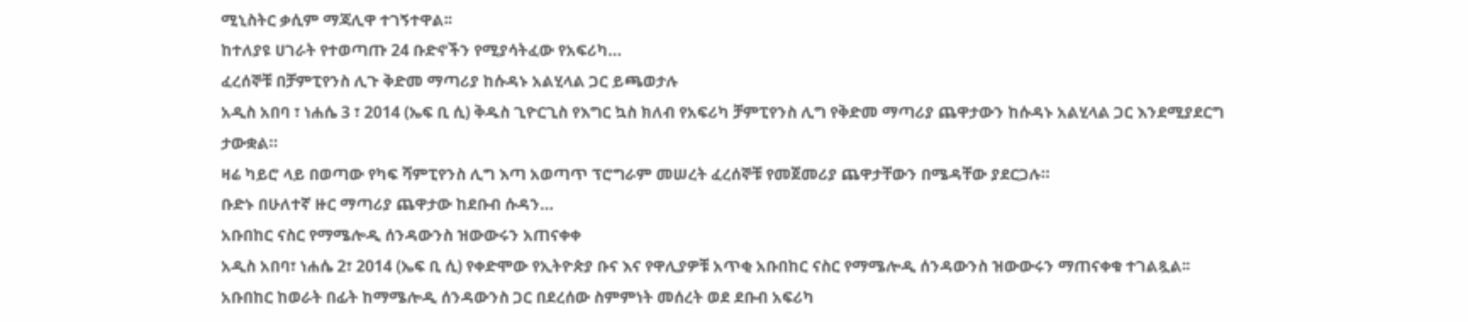ሚኒስትር ቃሲም ማጃሊዋ ተገኝተዋል፡፡
ከተለያዩ ሀገራት የተወጣጡ 24 ቡድኖችን የሚያሳትፈው የአፍሪካ…
ፈረሰኞቹ በቻምፒየንስ ሊጉ ቅድመ ማጣሪያ ከሱዳኑ አልሂላል ጋር ይጫወታሉ
አዲስ አበባ ፣ ነሐሴ 3 ፣ 2014 (ኤፍ ቢ ሲ) ቅዱስ ጊዮርጊስ የእግር ኳስ ክለብ የአፍሪካ ቻምፒየንስ ሊግ የቅድመ ማጣሪያ ጨዋታውን ከሱዳኑ አልሂላል ጋር እንደሚያደርግ ታውቋል።
ዛሬ ካይሮ ላይ በወጣው የካፍ ሻምፒየንስ ሊግ እጣ አወጣጥ ፕሮግራም መሠረት ፈረሰኞቹ የመጀመሪያ ጨዋታቸውን በሜዳቸው ያደርጋሉ።
ቡድኑ በሁለተኛ ዙር ማጣሪያ ጨዋታው ከደቡብ ሱዳን…
አቡበከር ናስር የማሜሎዲ ሰንዳውንስ ዝውውሩን አጠናቀቀ
አዲስ አበባ፣ ነሐሴ 2፣ 2014 (ኤፍ ቢ ሲ) የቀድሞው የኢትዮጵያ ቡና እና የዋሊያዎቹ አጥቂ አቡበከር ናስር የማሜሎዲ ሰንዳውንስ ዝውውሩን ማጠናቀቁ ተገልጿል፡፡
አቡበከር ከወራት በፊት ከማሜሎዲ ሰንዳውንስ ጋር በደረሰው ስምምነት መሰረት ወደ ደቡብ አፍሪካ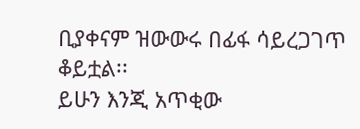ቢያቀናም ዝውውሩ በፊፋ ሳይረጋገጥ ቆይቷል፡፡
ይሁን እንጂ አጥቂው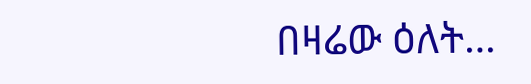በዛሬው ዕለት…